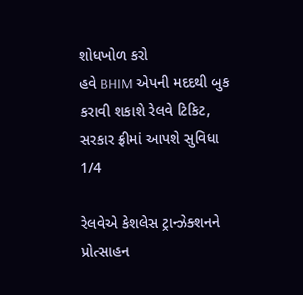શોધખોળ કરો
હવે BHIM એપની મદદથી બુક કરાવી શકાશે રેલવે ટિકિટ, સરકાર ફ્રીમાં આપશે સુવિધા
1/4

રેલવેએ કેશલેસ ટ્રાન્ઝેક્શનને પ્રોત્સાહન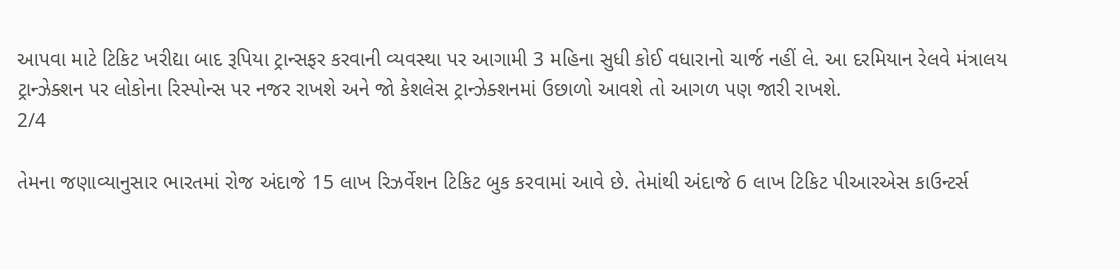આપવા માટે ટિકિટ ખરીદ્યા બાદ રૂપિયા ટ્રાન્સફર કરવાની વ્યવસ્થા પર આગામી 3 મહિના સુધી કોઈ વધારાનો ચાર્જ નહીં લે. આ દરમિયાન રેલવે મંત્રાલય ટ્રાન્ઝેક્શન પર લોકોના રિસ્પોન્સ પર નજર રાખશે અને જો કેશલેસ ટ્રાન્ઝેક્શનમાં ઉછાળો આવશે તો આગળ પણ જારી રાખશે.
2/4

તેમના જણાવ્યાનુસાર ભારતમાં રોજ અંદાજે 15 લાખ રિઝર્વેશન ટિકિટ બુક કરવામાં આવે છે. તેમાંથી અંદાજે 6 લાખ ટિકિટ પીઆરએસ કાઉન્ટર્સ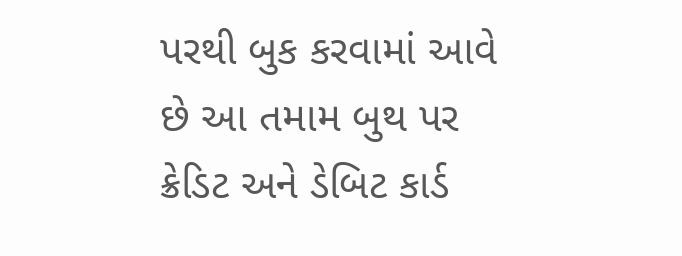પરથી બુક કરવામાં આવે છે આ તમામ બુથ પર ક્રેડિટ અને ડેબિટ કાર્ડ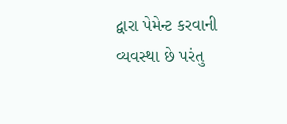દ્વારા પેમેન્ટ કરવાની વ્યવસ્થા છે પરંતુ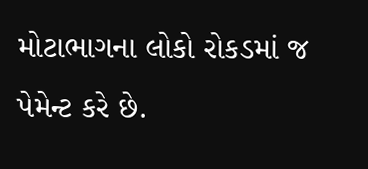મોટાભાગના લોકો રોકડમાં જ પેમેન્ટ કરે છે.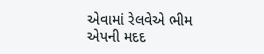એવામાં રેલવેએ ભીમ એપની મદદ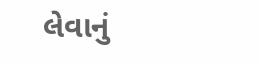લેવાનું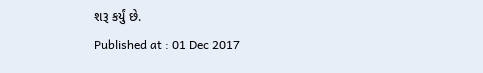શરૂ કર્યું છે.
Published at : 01 Dec 2017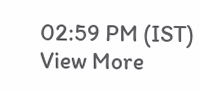02:59 PM (IST)
View More